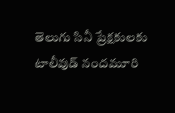తెలుగు సినీ ప్రేక్షకులకు టాలీవుడ్ నందమూరి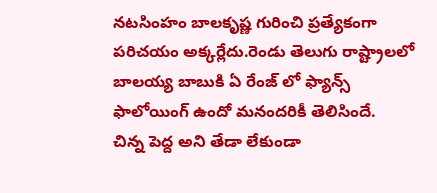నటసింహం బాలకృష్ణ గురించి ప్రత్యేకంగా పరిచయం అక్కర్లేదు.రెండు తెలుగు రాష్ట్రాలలో బాలయ్య బాబుకి ఏ రేంజ్ లో ఫ్యాన్స్ ఫాలోయింగ్ ఉందో మనందరికీ తెలిసిందే.
చిన్న పెద్ద అని తేడా లేకుండా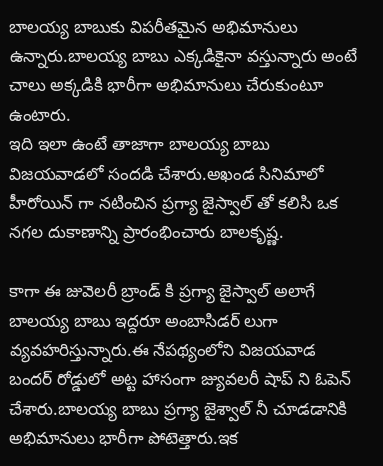బాలయ్య బాబుకు విపరీతమైన అభిమానులు ఉన్నారు.బాలయ్య బాబు ఎక్కడికైనా వస్తున్నారు అంటే చాలు అక్కడికి భారీగా అభిమానులు చేరుకుంటూ ఉంటారు.
ఇది ఇలా ఉంటే తాజాగా బాలయ్య బాబు విజయవాడలో సందడి చేశారు.అఖండ సినిమాలో హీరోయిన్ గా నటించిన ప్రగ్యా జైస్వాల్ తో కలిసి ఒక నగల దుకాణాన్ని ప్రారంభించారు బాలకృష్ణ.

కాగా ఈ జువెలరీ బ్రాండ్ కి ప్రగ్యా జైస్వాల్ అలాగే బాలయ్య బాబు ఇద్దరూ అంబాసిడర్ లుగా వ్యవహరిస్తున్నారు.ఈ నేపథ్యంలోని విజయవాడ బందర్ రోడ్డులో అట్ట హాసంగా జ్యువలరీ షాప్ ని ఓపెన్ చేశారు.బాలయ్య బాబు ప్రగ్యా జైశ్వాల్ నీ చూడడానికి అభిమానులు భారీగా పోటెత్తారు.ఇక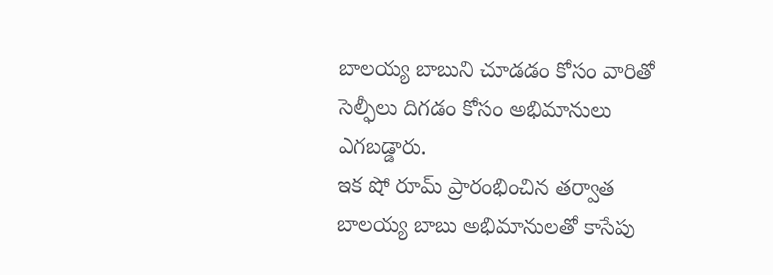బాలయ్య బాబుని చూడడం కోసం వారితో సెల్ఫీలు దిగడం కోసం అభిమానులు ఎగబడ్డారు.
ఇక షో రూమ్ ప్రారంభించిన తర్వాత బాలయ్య బాబు అభిమానులతో కాసేపు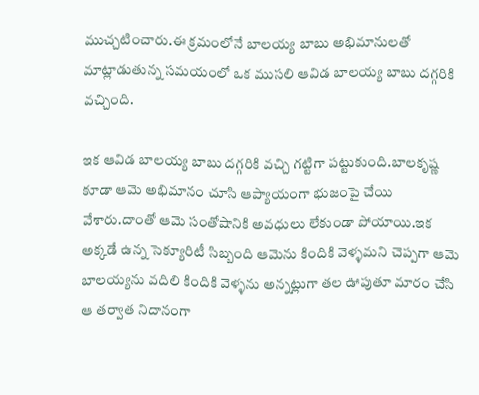ముచ్చటించారు.ఈ క్రమంలోనే బాలయ్య బాబు అభిమానులతో మాట్లాడుతున్న సమయంలో ఒక ముసలి ఆవిడ బాలయ్య బాబు దగ్గరికి వచ్చింది.

ఇక ఆవిడ బాలయ్య బాబు దగ్గరికి వచ్చి గట్టిగా పట్టుకుంది.బాలకృష్ణ కూడా ఆమె అభిమానం చూసి ఆప్యాయంగా భుజంపై చేయి వేశారు.దాంతో ఆమె సంతోషానికి అవధులు లేకుండా పోయాయి.ఇక అక్కడే ఉన్న సెక్యూరిటీ సిబ్బంది ఆమెను కిందికి వెళ్ళమని చెప్పగా ఆమె బాలయ్యను వదిలి కిందికి వెళ్ళను అన్నట్లుగా తల ఊపుతూ మారం చేసి ఆ తర్వాత నిదానంగా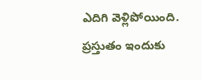ఎదిగి వెళ్లిపోయింది.
ప్రస్తుతం ఇందుకు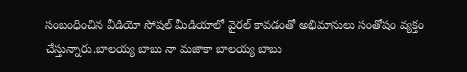సంబంధించిన వీడియో సోషల్ మీడియాలో వైరల్ కావడంతో అభిమానులు సంతోషం వ్యక్తం చేస్తున్నారు.బాలయ్య బాబు నా మజాకా బాలయ్య బాబు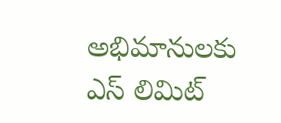అభిమానులకు ఎస్ లిమిట్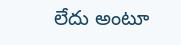లేదు అంటూ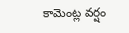కామెంట్ల వర్షం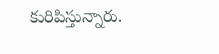కురిపిస్తున్నారు.